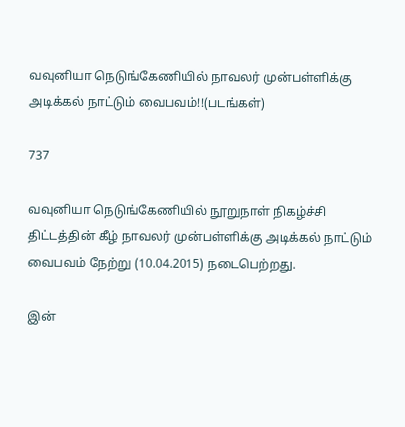வவுனியா நெடுங்கேணியில் நாவலர் முன்பள்ளிக்கு அடிக்கல் நாட்டும் வைபவம்!!(படங்கள்)

737

வவுனியா நெடுங்கேணியில் நூறுநாள் நிகழ்ச்சி திட்டத்தின் கீழ் நாவலர் முன்பள்ளிக்கு அடிக்கல் நாட்டும் வைபவம் நேற்று (10.04.2015) நடைபெற்றது.

இன்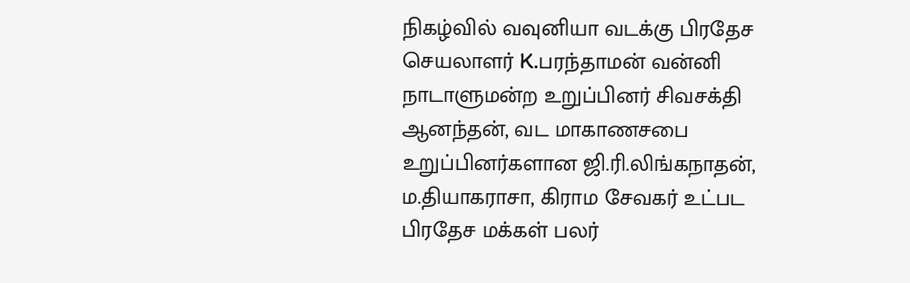நிகழ்வில் வவுனியா வடக்கு பிரதேச செயலாளர் K.பரந்தாமன் வன்னி நாடாளுமன்ற உறுப்பினர் சிவசக்தி ஆனந்தன், வட மாகாணசபை உறுப்பினர்களான ஜி.ரி.லிங்கநாதன், ம.தியாகராசா, கிராம சேவகர் உட்பட பிரதேச மக்கள் பலர்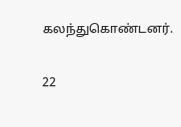கலந்துகொண்டனர்.

22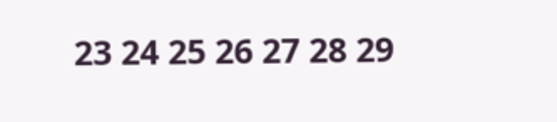23 24 25 26 27 28 29